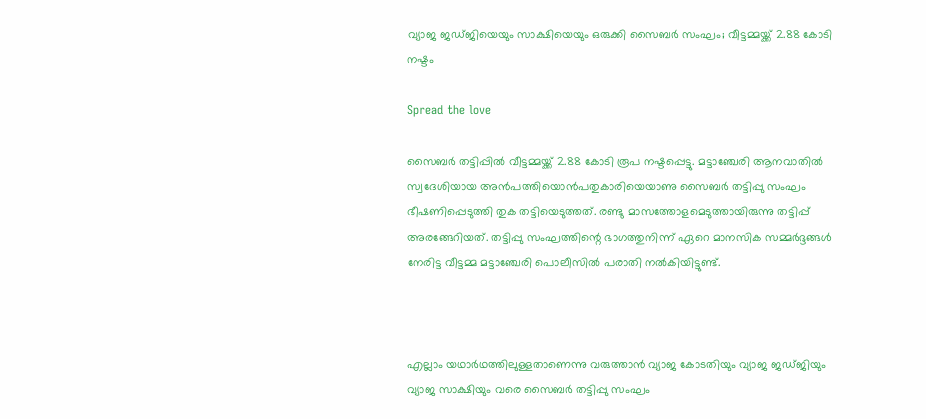വ്യാജ ജഡ്ജിയെയും സാക്ഷിയെയും ഒരുക്കി സൈബർ സംഘം; വീട്ടമ്മയ്ക്ക് 2.88 കോടി നഷ്ടം

Spread the love

സൈബർ തട്ടിപ്പില്‍ വീട്ടമ്മയ്ക്ക് 2.88 കോടി രൂപ നഷ്ടപ്പെട്ടു. മട്ടാഞ്ചേരി ആനവാതിൽ സ്വദേശിയായ അൻപത്തിയൊൻപതുകാരിയെയാണു സൈബർ തട്ടിപ്പു സംഘം ഭീഷണിപ്പെടുത്തി തുക തട്ടിയെടുത്തത്. രണ്ടു മാസത്തോളമെടുത്തായിരുന്നു തട്ടിപ്പ് അരങ്ങേറിയത്. തട്ടിപ്പു സംഘത്തിന്റെ ഭാഗത്തുനിന്ന് ഏറെ മാനസിക സമ്മർദ്ദങ്ങൾ നേരിട്ട വീട്ടമ്മ മട്ടാഞ്ചേരി പൊലീസിൽ പരാതി നൽകിയിട്ടുണ്ട്.



എല്ലാം യഥാർഥത്തിലുള്ളതാണെന്നു വരുത്താൻ വ്യാജ കോടതിയും വ്യാജ ജഡ്ജിയും വ്യാജ സാക്ഷിയും വരെ സൈബർ തട്ടിപ്പു സംഘം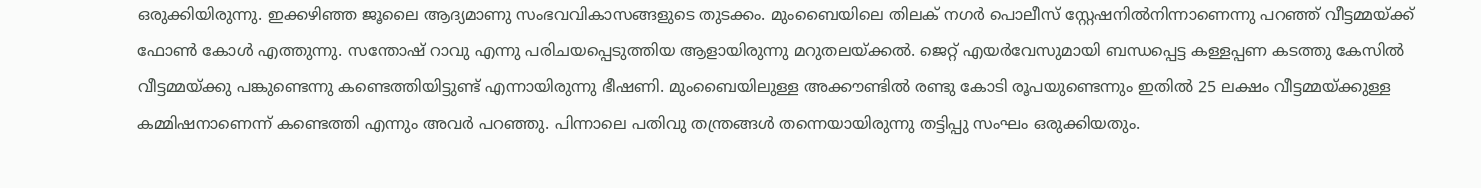ഒരുക്കിയിരുന്നു. ഇക്കഴിഞ്ഞ ജൂലൈ ആദ്യമാണു സംഭവവികാസങ്ങളുടെ തുടക്കം. മുംബൈയിലെ തിലക് നഗർ പൊലീസ് സ്റ്റേഷനിൽനിന്നാണെന്നു പറഞ്ഞ് വീട്ടമ്മയ്ക്ക് ഫോൺ കോള്‍ എത്തുന്നു. സന്തോഷ് റാവു എന്നു പരിചയപ്പെടുത്തിയ ആളായിരുന്നു മറുതലയ്ക്കൽ. ജെറ്റ് എയർ‍വേസുമായി ബന്ധപ്പെട്ട കള്ളപ്പണ കടത്തു കേസിൽ വീട്ടമ്മയ്ക്കു പങ്കുണ്ടെന്നു കണ്ടെത്തിയിട്ടുണ്ട് എന്നായിരുന്നു ഭീഷണി. മുംബൈയിലുള്ള അക്കൗണ്ടിൽ രണ്ടു കോടി രൂപയുണ്ടെന്നും ഇതിൽ 25 ലക്ഷം വീട്ടമ്മയ്ക്കുള്ള കമ്മിഷനാണെന്ന് കണ്ടെത്തി എന്നും അവർ പറഞ്ഞു. പിന്നാലെ പതിവു തന്ത്രങ്ങൾ തന്നെയായിരുന്നു തട്ടിപ്പു സംഘം ഒരുക്കിയതും.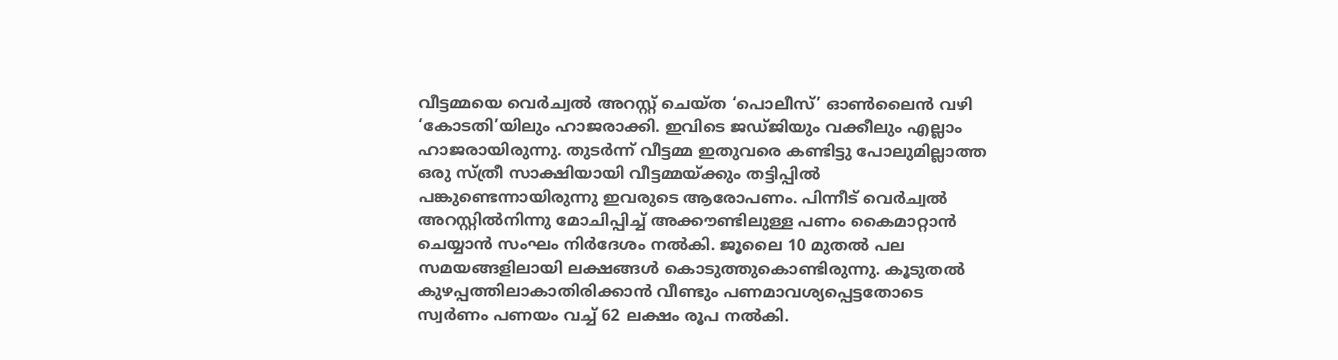വീട്ടമ്മയെ വെർച്വൽ അറസ്റ്റ് ചെയ്ത ‘പൊലീസ്’ ഓൺലൈൻ വഴി ‘കോടതി’യിലും ഹാജരാക്കി. ഇവിടെ ജഡ്ജിയും വക്കീലും എല്ലാം ഹാജരായിരുന്നു. തുടർന്ന് വീട്ടമ്മ ഇതുവരെ കണ്ടിട്ടു പോലുമില്ലാത്ത ഒരു സ്ത്രീ സാക്ഷിയായി വീട്ടമ്മയ്ക്കും തട്ടിപ്പിൽ പങ്കുണ്ടെന്നായിരുന്നു ഇവരുടെ ആരോപണം. പിന്നീട് വെർച്വൽ അറസ്റ്റിൽനിന്നു മോചിപ്പിച്ച് അക്കൗണ്ടിലുള്ള പണം കൈമാറ്റാൻ ചെയ്യാൻ സംഘം നിര്‍ദേശം നൽകി. ജൂലൈ 10 മുതൽ പല സമയങ്ങളിലായി ലക്ഷങ്ങൾ കൊടുത്തുകൊണ്ടിരുന്നു. കൂടുതൽ കുഴപ്പത്തിലാകാതിരിക്കാൻ വീണ്ടും പണമാവശ്യപ്പെട്ടതോടെ സ്വർണം പണയം വച്ച് 62 ലക്ഷം രൂപ നൽകി.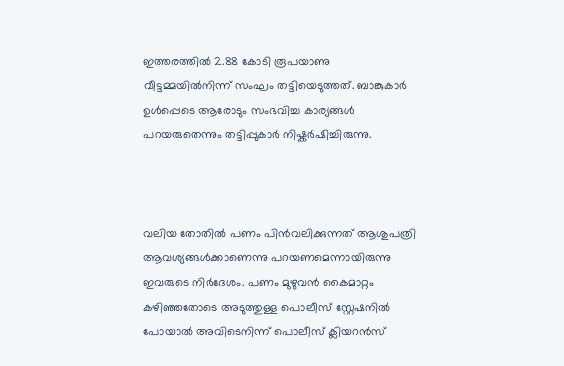ഇത്തരത്തിൽ 2.88 കോടി രൂപയാണു വീട്ടമ്മയിൽനിന്ന് സംഘം തട്ടിയെടുത്തത്. ബാങ്കുകാർ ഉൾപ്പെടെ ആരോടും സംഭവിച്ച കാര്യങ്ങൾ പറയരുതെന്നും തട്ടിപ്പുകാർ നിഷ്കർഷിച്ചിരുന്നു.



വലിയ തോതിൽ പണം പിൻവലിക്കുന്നത് ആശുപത്രി ആവശ്യങ്ങൾക്കാണെന്നു പറയണമെന്നായിരുന്നു ഇവരുടെ നിർദേശം. പണം മുഴുവൻ കൈമാറ്റം കഴിഞ്ഞതോടെ അടുത്തുള്ള പൊലീസ് സ്റ്റേഷനിൽ പോയാൽ അവിടെനിന്ന് പൊലീസ് ക്ലിയറൻസ്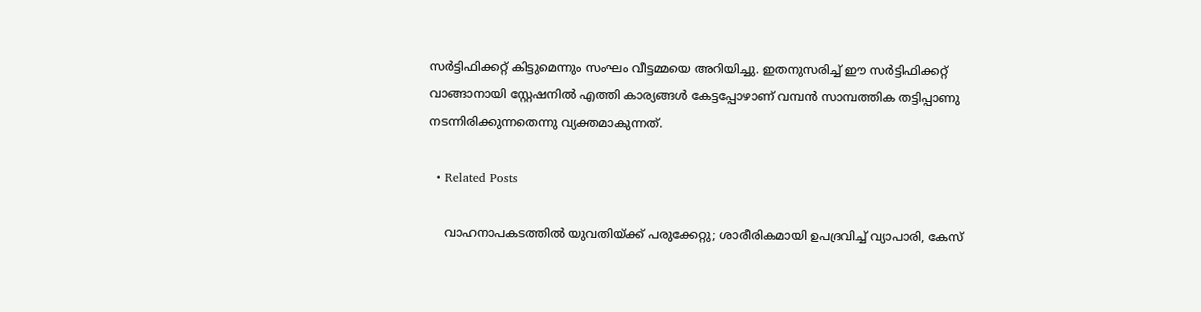സർട്ടിഫിക്കറ്റ് കിട്ടുമെന്നും സംഘം വീട്ടമ്മയെ അറിയിച്ചു. ഇതനുസരിച്ച് ഈ സർട്ടിഫിക്കറ്റ് വാങ്ങാനായി സ്റ്റേഷനിൽ എത്തി കാര്യങ്ങൾ കേട്ടപ്പോഴാണ് വമ്പൻ സാമ്പത്തിക തട്ടിപ്പാണു നടന്നിരിക്കുന്നതെന്നു വ്യക്തമാകുന്നത്.

  • Related Posts

    വാഹനാപകടത്തിൽ യുവതിയ്ക്ക് പരുക്കേറ്റു; ശാരീരികമായി ഉപദ്രവിച്ച് വ്യാപാരി, കേസ്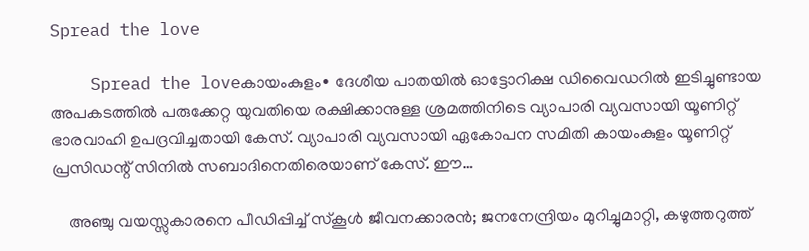Spread the love

    Spread the loveകായംകുളം∙ ദേശീയ പാതയിൽ ഓട്ടോറിക്ഷ ഡിവൈഡറിൽ ഇടിച്ചുണ്ടായ അപകടത്തിൽ പരുക്കേറ്റ യുവതിയെ രക്ഷിക്കാനുള്ള ശ്രമത്തിനിടെ വ്യാപാരി വ്യവസായി യൂണിറ്റ് ഭാരവാഹി ഉപദ്രവിച്ചതായി കേസ്. വ്യാപാരി വ്യവസായി ഏകോപന സമിതി കായംകുളം യൂണിറ്റ് പ്രസിഡന്റ് സിനിൽ സബാദിനെതിരെയാണ് കേസ്. ഈ…

    അഞ്ചു വയസ്സുകാരനെ പീഡിപ്പിച്ച് സ്കൂൾ ജീവനക്കാരൻ; ജനനേന്ദ്രിയം മുറിച്ചുമാറ്റി, കഴുത്തറുത്ത്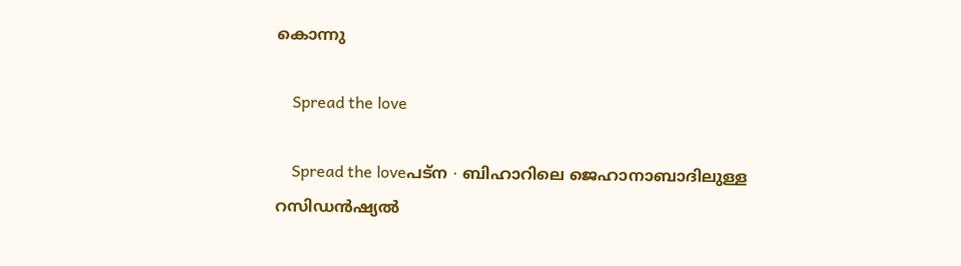കൊന്നു

    Spread the love

    Spread the loveപട്ന ∙ ബിഹാറിലെ ജെഹാനാബാദിലുള്ള റസിഡൻഷ്യൽ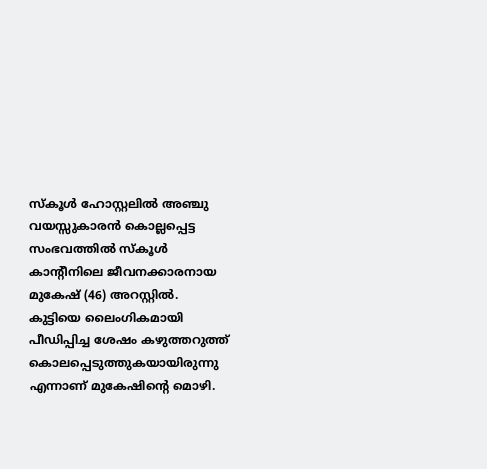സ്കൂൾ ഹോസ്റ്റലിൽ അഞ്ചു വയസ്സുകാരൻ കൊല്ലപ്പെട്ട സംഭവത്തിൽ സ്കൂൾ കാന്റീനിലെ ജീവനക്കാരനായ മുകേഷ് (46) അറസ്റ്റിൽ. കുട്ടിയെ ലൈംഗികമായി പീഡിപ്പിച്ച ശേഷം കഴുത്തറുത്ത് കൊലപ്പെടുത്തുകയായിരുന്നു എന്നാണ് മുകേഷിന്റെ മൊഴി.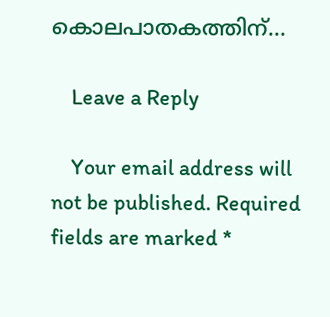കൊലപാതകത്തിന്…

    Leave a Reply

    Your email address will not be published. Required fields are marked *